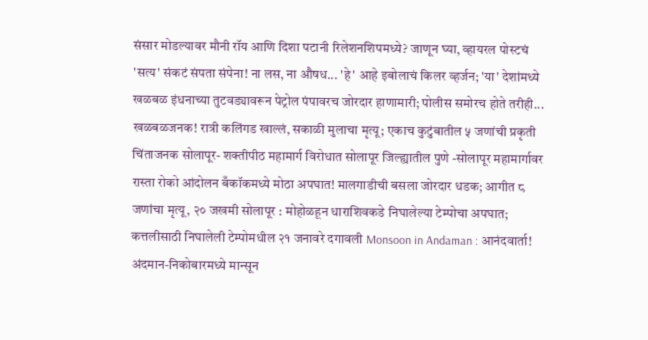संसार मोडल्यावर मौनी रॉय आणि दिशा पटानी रिलेशनशिपमध्ये? जाणून घ्या, व्हायरल पोस्टचं 'सत्य' संकटं संपता संपेना! ना लस, ना औषध... 'हे' आहे इबोलाचं किलर व्हर्जन; 'या' देशांमध्ये खळबळ इंधनाच्या तुटवड्यावरून पेट्रोल पंपावरच जोरदार हाणामारी; पोलीस समोरच होते तरीही... खळबळजनक! रात्री कलिंगड खाल्लं, सकाळी मुलाचा मृत्यू; एकाच कुटुंबातील ५ जणांची प्रकृती चिंताजनक सोलापूर- शक्तीपीठ महामार्ग विरोधात सोलापूर जिल्ह्यातील पुणे -सोलापूर महामार्गावर रास्ता रोको आंदोलन बँकॉकमध्ये मोठा अपघात! मालगाडीची बसला जोरदार धडक; आगीत ८ जणांचा मृत्यू, २० जखमी सोलापूर : मोहोळहून धाराशिवकडे निघालेल्या टेम्पोचा अपघात; कत्तलीसाठी निघालेली टेम्पोमधील २१ जनावरे दगावली Monsoon in Andaman : आनंदवार्ता! अंदमान-निकोबारमध्ये मान्सून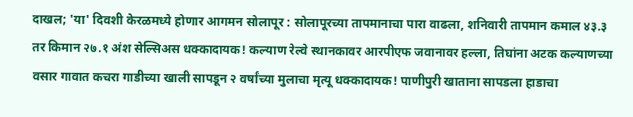दाखल; 'या' दिवशी केरळमध्ये होणार आगमन सोलापूर : सोलापूरच्या तापमानाचा पारा वाढला, शनिवारी तापमान कमाल ४३.३ तर किमान २७.१ अंश सेल्सिअस धक्कादायक! कल्याण रेल्वे स्थानकावर आरपीएफ जवानावर हल्ला, तिघांना अटक कल्याणच्या वसार गावात कचरा गाडीच्या खाली सापडून २ वर्षांच्या मुलाचा मृत्यू धक्कादायक! पाणीपुरी खाताना सापडला हाडाचा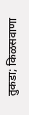तुकडा; किळसवाणा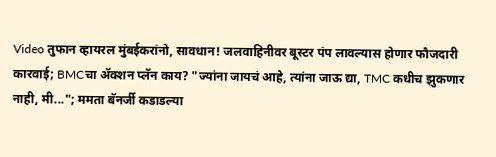Video तुफान व्हायरल मुंबईकरांनो, सावधान! जलवाहिनीवर बूस्टर पंप लावल्यास होणार फौजदारी कारवाई; BMCचा ॲक्शन प्लॅन काय? "ज्यांना जायचं आहे, त्यांना जाऊ द्या, TMC कधीच झुकणार नाही, मी..."; ममता बॅनर्जी कडाडल्या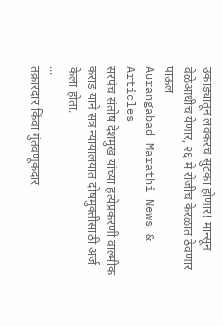उकाड्यातून लवकरच सुटका होणार! मान्सून वेळेआधीच येणार, २६ मे रोजीच केरळात ठेवणार पाऊल
Aurangabad Marathi News & Articles
सरपंच संतोष देशमुख यांच्या हत्येप्रकरणी वाल्मीक कराड याने सत्र न्यायालयात दोषमुक्तीसाठी अर्ज केला होता.
...
तक्रारदार किंवा गुंतवणूकदार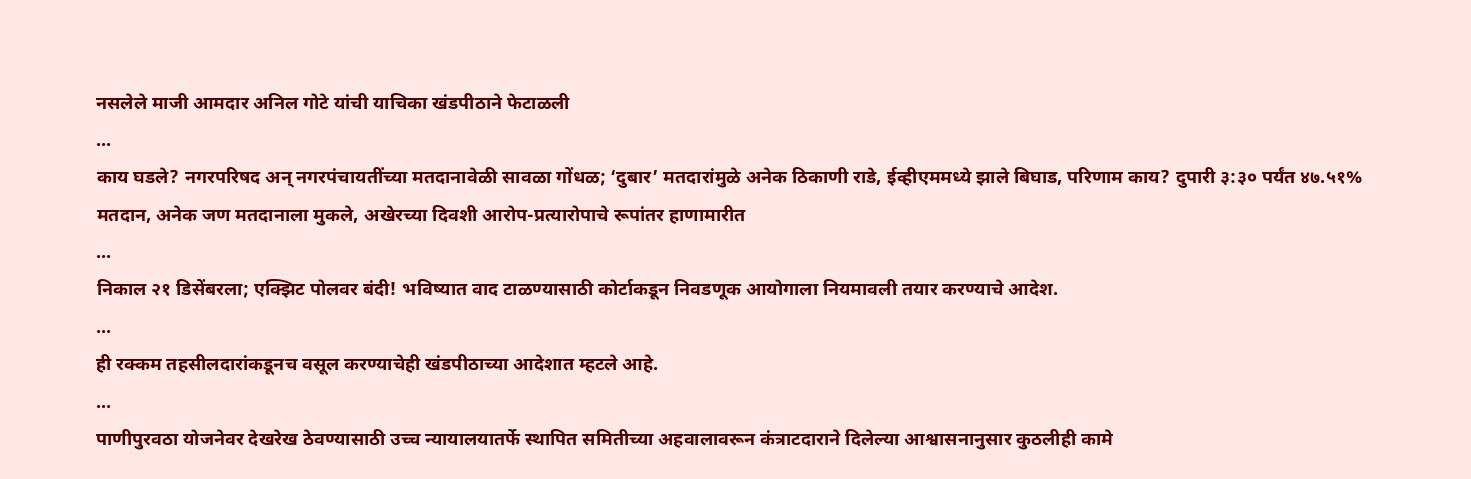नसलेले माजी आमदार अनिल गोटे यांची याचिका खंडपीठाने फेटाळली
...
काय घडले? नगरपरिषद अन् नगरपंचायतींच्या मतदानावेळी सावळा गोंधळ; ‘दुबार’ मतदारांमुळे अनेक ठिकाणी राडे, ईव्हीएममध्ये झाले बिघाड, परिणाम काय? दुपारी ३:३० पर्यंत ४७.५१% मतदान, अनेक जण मतदानाला मुकले, अखेरच्या दिवशी आरोप-प्रत्यारोपाचे रूपांतर हाणामारीत
...
निकाल २१ डिसेंबरला; एक्झिट पोलवर बंदी! भविष्यात वाद टाळण्यासाठी कोर्टाकडून निवडणूक आयोगाला नियमावली तयार करण्याचे आदेश.
...
ही रक्कम तहसीलदारांकडूनच वसूल करण्याचेही खंडपीठाच्या आदेशात म्हटले आहे.
...
पाणीपुरवठा योजनेवर देखरेख ठेवण्यासाठी उच्च न्यायालयातर्फे स्थापित समितीच्या अहवालावरून कंत्राटदाराने दिलेल्या आश्वासनानुसार कुठलीही कामे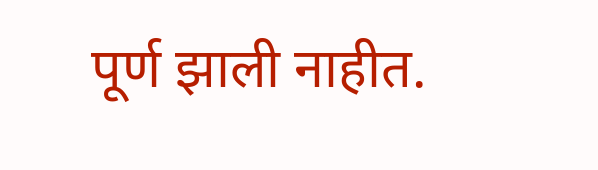पूर्ण झाली नाहीत.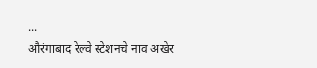...
औरंगाबाद रेल्वे स्टेशनचे नाव अखेर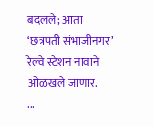बदलले; आता ‘छत्रपती संभाजीनगर’ रेल्वे स्टेशन नावाने ओळखले जाणार.
...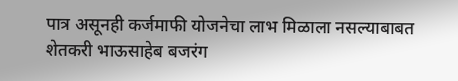पात्र असूनही कर्जमाफी योजनेचा लाभ मिळाला नसल्याबाबत शेतकरी भाऊसाहेब बजरंग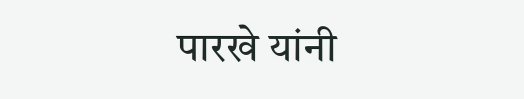पारखे यांनी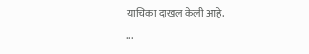याचिका दाखल केली आहे.
...